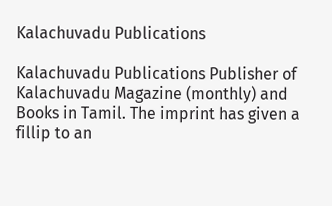Kalachuvadu Publications

Kalachuvadu Publications Publisher of Kalachuvadu Magazine (monthly) and Books in Tamil. The imprint has given a fillip to an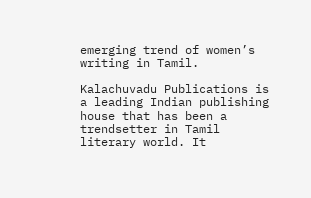emerging trend of women’s writing in Tamil.

Kalachuvadu Publications is a leading Indian publishing house that has been a trendsetter in Tamil literary world. It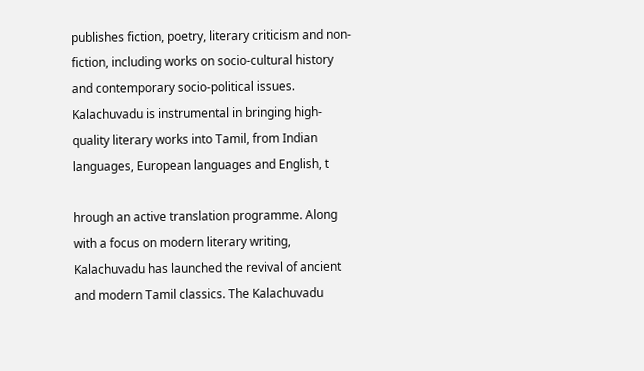publishes fiction, poetry, literary criticism and non-fiction, including works on socio-cultural history and contemporary socio-political issues. Kalachuvadu is instrumental in bringing high-quality literary works into Tamil, from Indian languages, European languages and English, t

hrough an active translation programme. Along with a focus on modern literary writing, Kalachuvadu has launched the revival of ancient and modern Tamil classics. The Kalachuvadu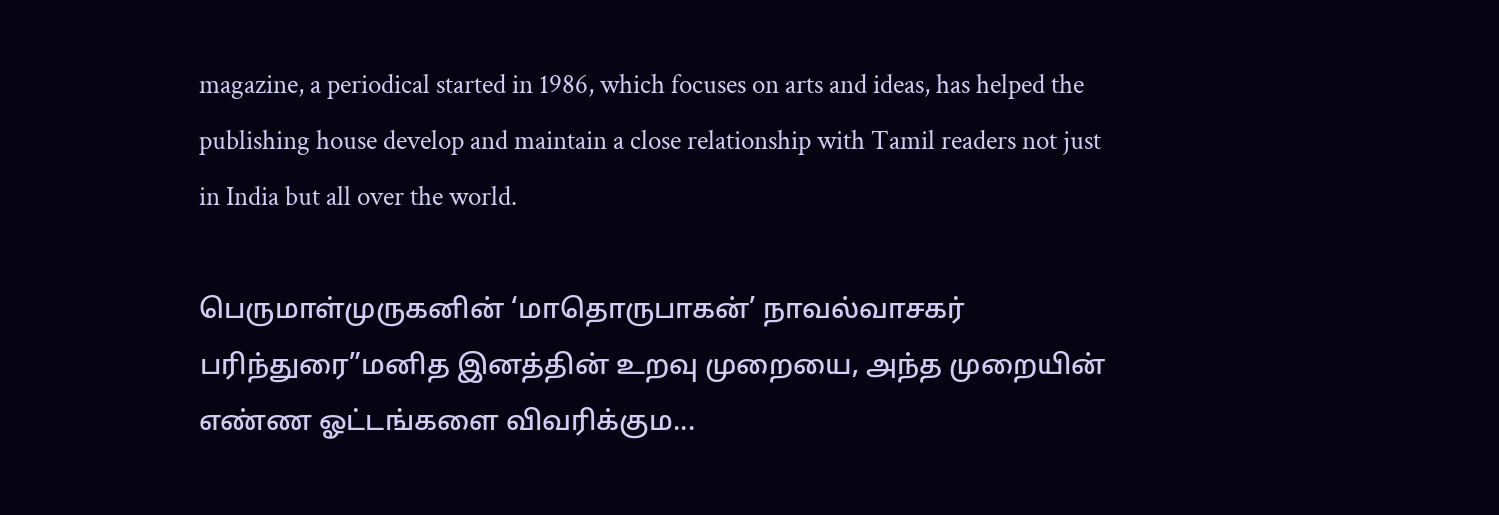magazine, a periodical started in 1986, which focuses on arts and ideas, has helped the publishing house develop and maintain a close relationship with Tamil readers not just in India but all over the world.

பெருமாள்முருகனின் ‘மாதொருபாகன்’ நாவல்வாசகர் பரிந்துரை”மனித இனத்தின் உறவு முறையை, அந்த முறையின் எண்ண ஓட்டங்களை விவரிக்கும...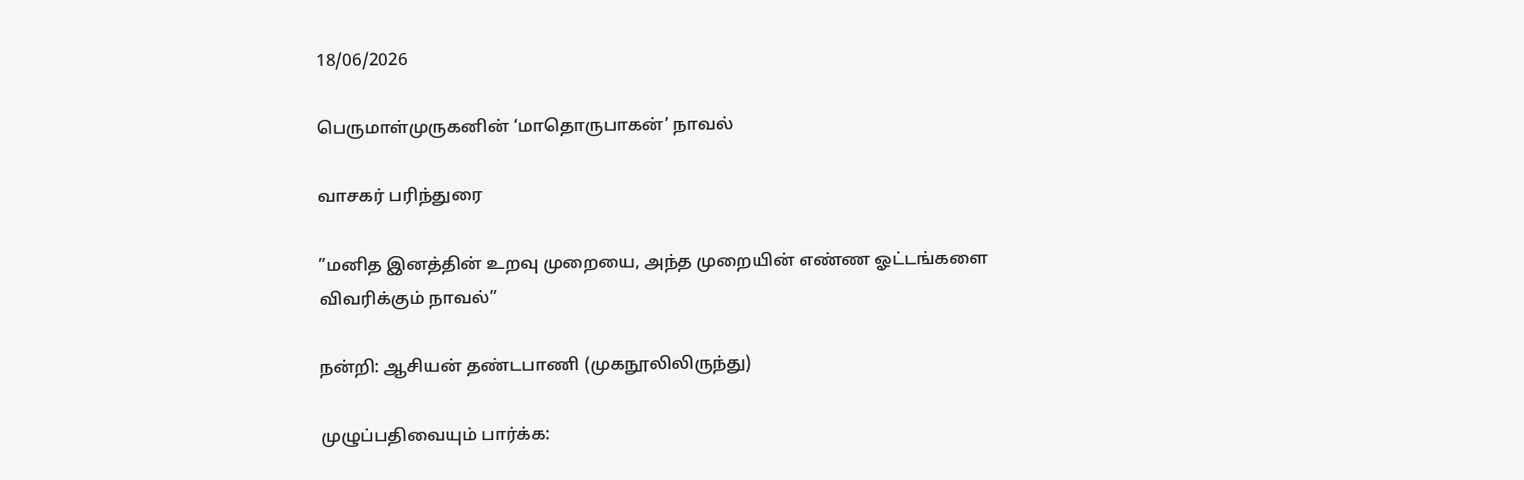18/06/2026

பெருமாள்முருகனின் ‘மாதொருபாகன்’ நாவல்

வாசகர் பரிந்துரை

”மனித இனத்தின் உறவு முறையை, அந்த முறையின் எண்ண ஓட்டங்களை விவரிக்கும் நாவல்”

நன்றி: ஆசியன் தண்டபாணி (முகநூலிலிருந்து)

முழுப்பதிவையும் பார்க்க: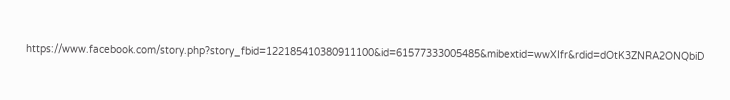https://www.facebook.com/story.php?story_fbid=122185410380911100&id=61577333005485&mibextid=wwXIfr&rdid=dOtK3ZNRA2ONQbiD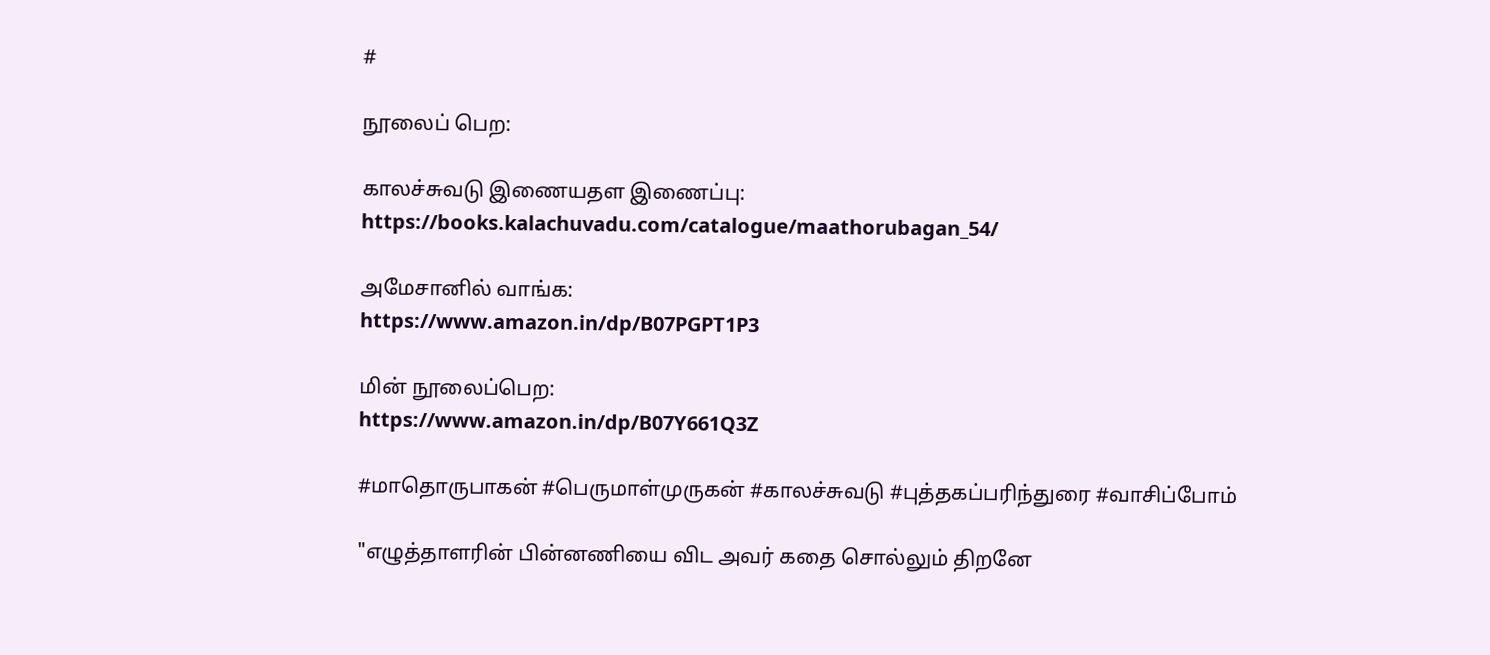#

நூலைப் பெற:

காலச்சுவடு இணையதள இணைப்பு:
https://books.kalachuvadu.com/catalogue/maathorubagan_54/

அமேசானில் வாங்க:
https://www.amazon.in/dp/B07PGPT1P3

மின் நூலைப்பெற:
https://www.amazon.in/dp/B07Y661Q3Z

#மாதொருபாகன் #பெருமாள்முருகன் #காலச்சுவடு #புத்தகப்பரிந்துரை #வாசிப்போம்

"எழுத்தாளரின் பின்னணியை விட அவர் கதை சொல்லும் திறனே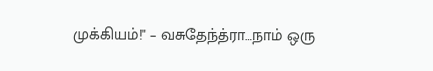முக்கியம்!" – வசுதேந்த்ரா…நாம் ஒரு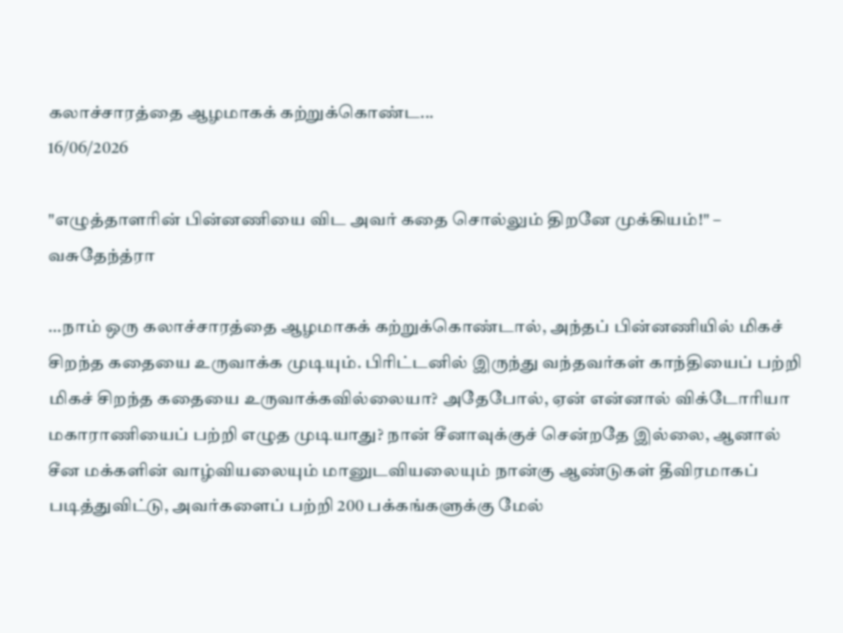கலாச்சாரத்தை ஆழமாகக் கற்றுக்கொண்ட...
16/06/2026

"எழுத்தாளரின் பின்னணியை விட அவர் கதை சொல்லும் திறனே முக்கியம்!" – வசுதேந்த்ரா

…நாம் ஒரு கலாச்சாரத்தை ஆழமாகக் கற்றுக்கொண்டால், அந்தப் பின்னணியில் மிகச் சிறந்த கதையை உருவாக்க முடியும். பிரிட்டனில் இருந்து வந்தவர்கள் காந்தியைப் பற்றி மிகச் சிறந்த கதையை உருவாக்கவில்லையா? அதேபோல், ஏன் என்னால் விக்டோரியா மகாராணியைப் பற்றி எழுத முடியாது? நான் சீனாவுக்குச் சென்றதே இல்லை, ஆனால் சீன மக்களின் வாழ்வியலையும் மானுடவியலையும் நான்கு ஆண்டுகள் தீவிரமாகப் படித்துவிட்டு, அவர்களைப் பற்றி 200 பக்கங்களுக்கு மேல்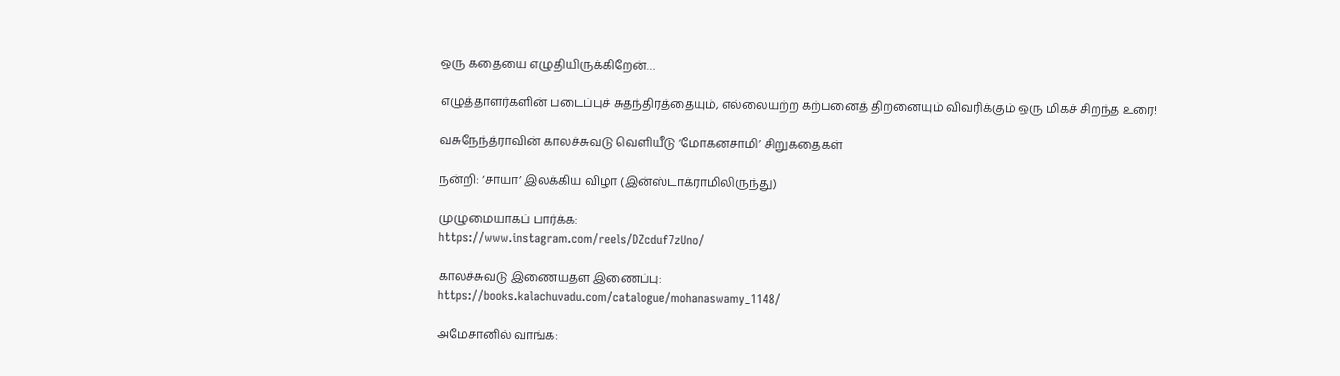ஒரு கதையை எழுதியிருக்கிறேன்…

எழுத்தாளர்களின் படைப்புச் சுதந்திரத்தையும், எல்லையற்ற கற்பனைத் திறனையும் விவரிக்கும் ஒரு மிகச் சிறந்த உரை!

வசுநேந்த்ராவின் காலச்சுவடு வெளியீடு ‘மோகனசாமி’ சிறுகதைகள்

நன்றி: ‘சாயா’ இலக்கிய விழா (இன்ஸ்டாக்ராமிலிருந்து)

முழுமையாகப் பார்க்க:
https://www.instagram.com/reels/DZcduf7zUno/

காலச்சுவடு இணையதள இணைப்பு:
https://books.kalachuvadu.com/catalogue/mohanaswamy_1148/

அமேசானில் வாங்க: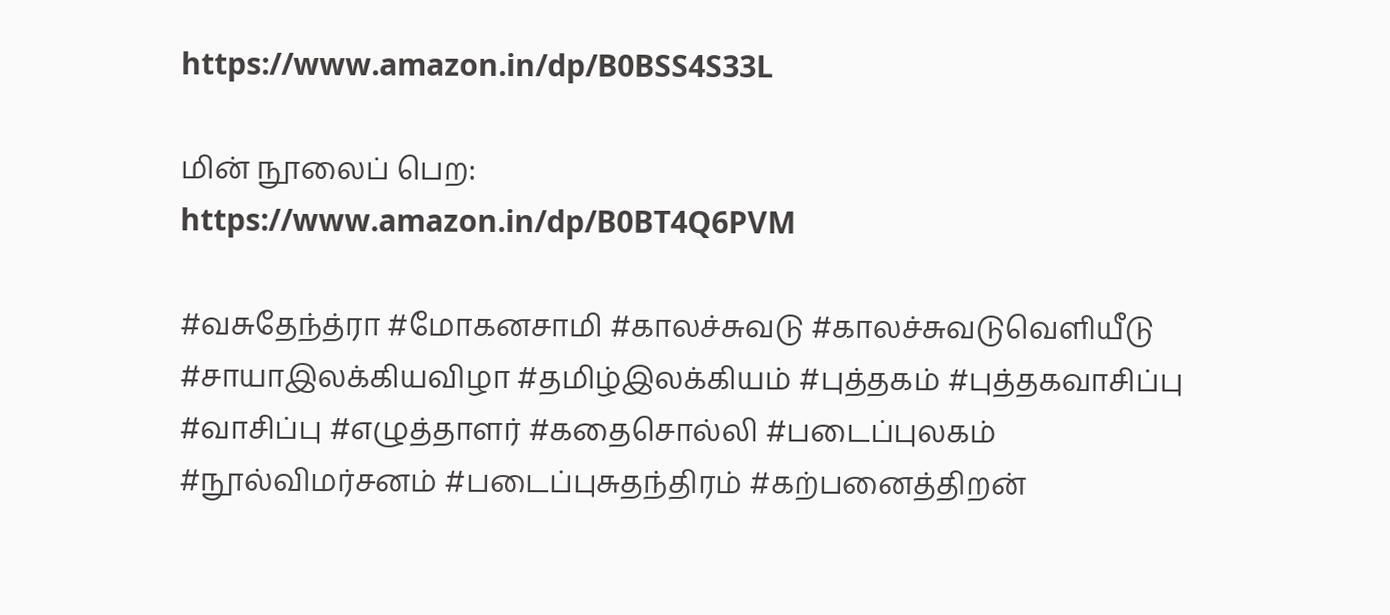https://www.amazon.in/dp/B0BSS4S33L

மின் நூலைப் பெற:
https://www.amazon.in/dp/B0BT4Q6PVM

#வசுதேந்த்ரா #மோகனசாமி #காலச்சுவடு #காலச்சுவடுவெளியீடு #சாயாஇலக்கியவிழா #தமிழ்இலக்கியம் #புத்தகம் #புத்தகவாசிப்பு #வாசிப்பு #எழுத்தாளர் #கதைசொல்லி #படைப்புலகம் #நூல்விமர்சனம் #படைப்புசுதந்திரம் #கற்பனைத்திறன்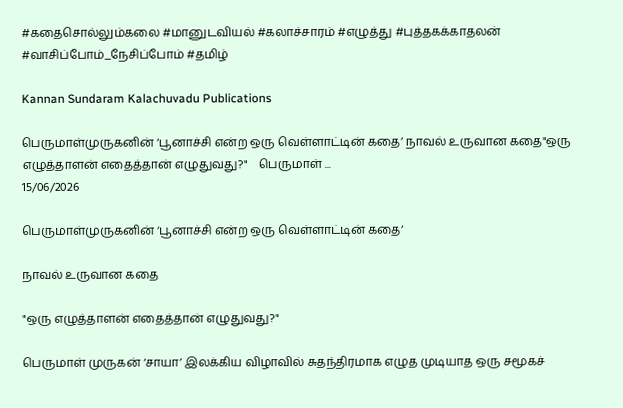#கதைசொல்லும்கலை #மானுடவியல் #கலாச்சாரம் #எழுத்து #புத்தகக்காதலன் #வாசிப்போம்_நேசிப்போம் #தமிழ்

Kannan Sundaram Kalachuvadu Publications

பெருமாள்முருகனின் ‘பூனாச்சி என்ற ஒரு வெள்ளாட்டின் கதை’ நாவல் உருவான கதை"ஒரு எழுத்தாளன் எதைத்தான் எழுதுவது?"    பெருமாள் ...
15/06/2026

பெருமாள்முருகனின் ‘பூனாச்சி என்ற ஒரு வெள்ளாட்டின் கதை’

நாவல் உருவான கதை

"ஒரு எழுத்தாளன் எதைத்தான் எழுதுவது?"

பெருமாள் முருகன் ‘சாயா’ இலக்கிய விழாவில் சுதந்திரமாக எழுத முடியாத ஒரு சமூகச்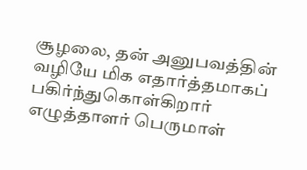சூழலை, தன் அனுபவத்தின் வழியே மிக எதார்த்தமாகப் பகிர்ந்துகொள்கிறார் எழுத்தாளர் பெருமாள்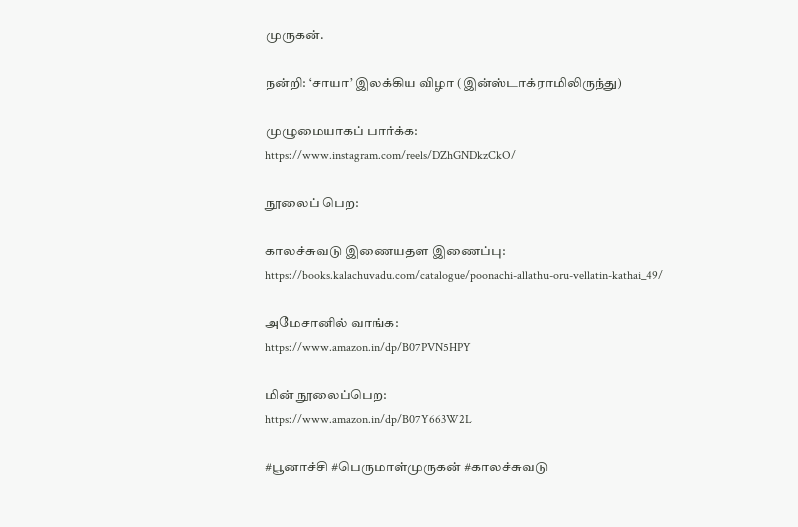முருகன்.

நன்றி: ‘சாயா’ இலக்கிய விழா (இன்ஸ்டாக்ராமிலிருந்து)

முழுமையாகப் பார்க்க:
https://www.instagram.com/reels/DZhGNDkzCkO/

நூலைப் பெற:

காலச்சுவடு இணையதள இணைப்பு:
https://books.kalachuvadu.com/catalogue/poonachi-allathu-oru-vellatin-kathai_49/

அமேசானில் வாங்க:
https://www.amazon.in/dp/B07PVN5HPY

மின் நூலைப்பெற:
https://www.amazon.in/dp/B07Y663W2L

#பூனாச்சி #பெருமாள்முருகன் #காலச்சுவடு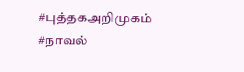#புத்தகஅறிமுகம் #நாவல்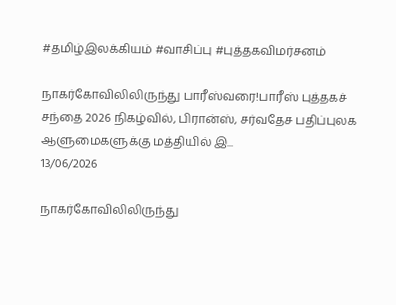#தமிழ்இலக்கியம் #வாசிப்பு #புத்தகவிமர்சனம்

நாகர்கோவிலிலிருந்து பாரீஸ்வரை!பாரீஸ் புத்தகச் சந்தை 2026 நிகழ்வில், பிரான்ஸ், சர்வதேச பதிப்புலக ஆளுமைகளுக்கு மத்தியில் இ...
13/06/2026

நாகர்கோவிலிலிருந்து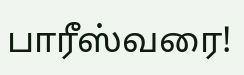பாரீஸ்வரை!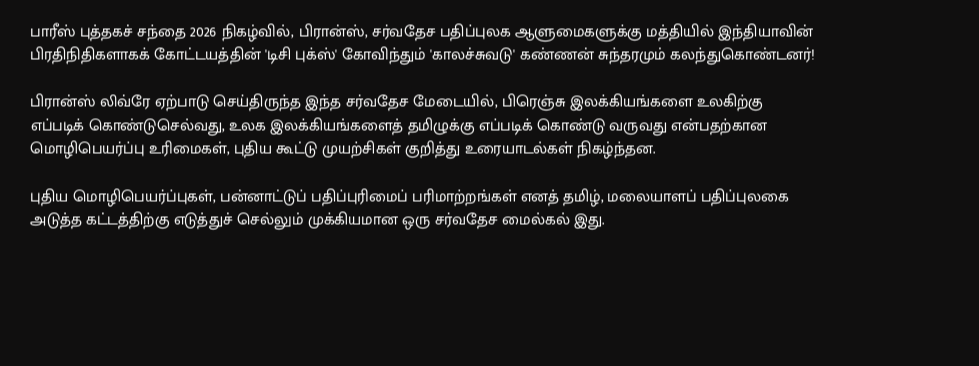பாரீஸ் புத்தகச் சந்தை 2026 நிகழ்வில், பிரான்ஸ், சர்வதேச பதிப்புலக ஆளுமைகளுக்கு மத்தியில் இந்தியாவின் பிரதிநிதிகளாகக் கோட்டயத்தின் 'டிசி புக்ஸ்' கோவிந்தும் 'காலச்சுவடு' கண்ணன் சுந்தரமும் கலந்துகொண்டனர்!

பிரான்ஸ் லிவ்ரே ஏற்பாடு செய்திருந்த இந்த சர்வதேச மேடையில், பிரெஞ்சு இலக்கியங்களை உலகிற்கு எப்படிக் கொண்டுசெல்வது, உலக இலக்கியங்களைத் தமிழுக்கு எப்படிக் கொண்டு வருவது என்பதற்கான மொழிபெயர்ப்பு உரிமைகள், புதிய கூட்டு முயற்சிகள் குறித்து உரையாடல்கள் நிகழ்ந்தன.

புதிய மொழிபெயர்ப்புகள், பன்னாட்டுப் பதிப்புரிமைப் பரிமாற்றங்கள் எனத் தமிழ், மலையாளப் பதிப்புலகை அடுத்த கட்டத்திற்கு எடுத்துச் செல்லும் முக்கியமான ஒரு சர்வதேச மைல்கல் இது.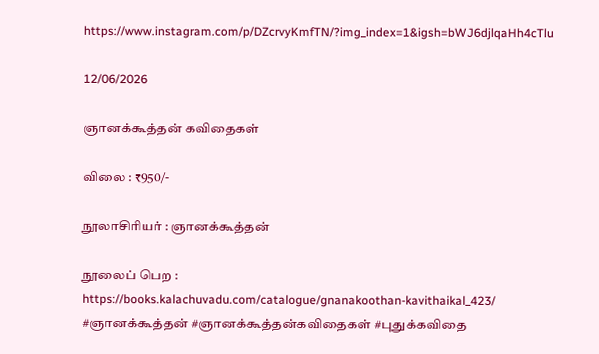https://www.instagram.com/p/DZcrvyKmfTN/?img_index=1&igsh=bWJ6djlqaHh4cTlu

12/06/2026

ஞானக்கூத்தன் கவிதைகள்

விலை : ₹950/-

நூலாசிரியர் : ஞானக்கூத்தன்

நூலைப் பெற :
https://books.kalachuvadu.com/catalogue/gnanakoothan-kavithaikal_423/
#ஞானக்கூத்தன் #ஞானக்கூத்தன்கவிதைகள் #புதுக்கவிதை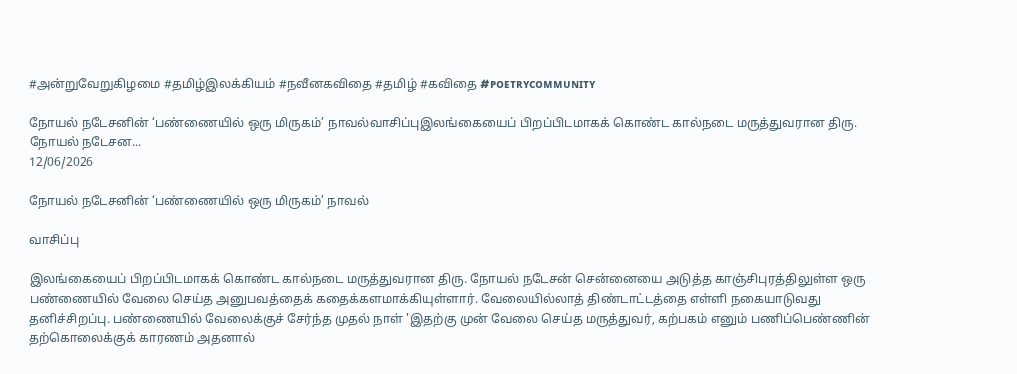#அன்றுவேறுகிழமை #தமிழ்இலக்கியம் #நவீனகவிதை #தமிழ் #கவிதை #ᴘᴏᴇᴛʀʏᴄᴏᴍᴍᴜɴɪᴛʏ

நோயல் நடேசனின் ‘பண்ணையில் ஒரு மிருகம்’ நாவல்வாசிப்புஇலங்கையைப் பிறப்பிடமாகக் கொண்ட கால்நடை மருத்துவரான திரு. நோயல் நடேசன...
12/06/2026

நோயல் நடேசனின் ‘பண்ணையில் ஒரு மிருகம்’ நாவல்

வாசிப்பு

இலங்கையைப் பிறப்பிடமாகக் கொண்ட கால்நடை மருத்துவரான திரு. நோயல் நடேசன் சென்னையை அடுத்த காஞ்சிபுரத்திலுள்ள ஒரு பண்ணையில் வேலை செய்த அனுபவத்தைக் கதைக்களமாக்கியுள்ளார். வேலையில்லாத் திண்டாட்டத்தை எள்ளி நகையாடுவது தனிச்சிறப்பு. பண்ணையில் வேலைக்குச் சேர்ந்த முதல் நாள் 'இதற்கு முன் வேலை செய்த மருத்துவர், கற்பகம் எனும் பணிப்பெண்ணின் தற்கொலைக்குக் காரணம் அதனால்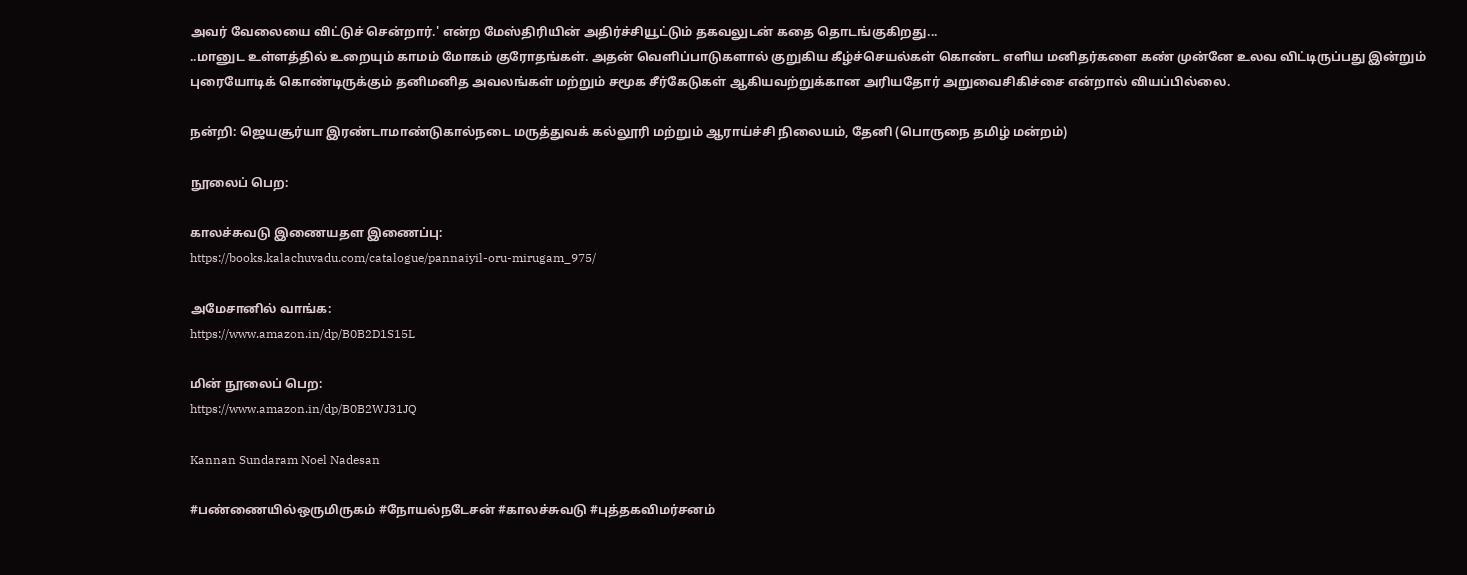அவர் வேலையை விட்டுச் சென்றார்.' என்ற மேஸ்திரியின் அதிர்ச்சியூட்டும் தகவலுடன் கதை தொடங்குகிறது...
..மானுட உள்ளத்தில் உறையும் காமம் மோகம் குரோதங்கள். அதன் வெளிப்பாடுகளால் குறுகிய கீழ்ச்செயல்கள் கொண்ட எளிய மனிதர்களை கண் முன்னே உலவ விட்டிருப்பது இன்றும் புரையோடிக் கொண்டிருக்கும் தனிமனித அவலங்கள் மற்றும் சமூக சீர்கேடுகள் ஆகியவற்றுக்கான அரியதோர் அறுவைசிகிச்சை என்றால் வியப்பில்லை.

நன்றி: ஜெயசூர்யா இரண்டாமாண்டுகால்நடை மருத்துவக் கல்லூரி மற்றும் ஆராய்ச்சி நிலையம், தேனி (பொருநை தமிழ் மன்றம்)

நூலைப் பெற:

காலச்சுவடு இணையதள இணைப்பு:
https://books.kalachuvadu.com/catalogue/pannaiyil-oru-mirugam_975/

அமேசானில் வாங்க:
https://www.amazon.in/dp/B0B2D1S15L

மின் நூலைப் பெற:
https://www.amazon.in/dp/B0B2WJ31JQ

Kannan Sundaram Noel Nadesan

#பண்ணையில்ஒருமிருகம் #நோயல்நடேசன் #காலச்சுவடு #புத்தகவிமர்சனம்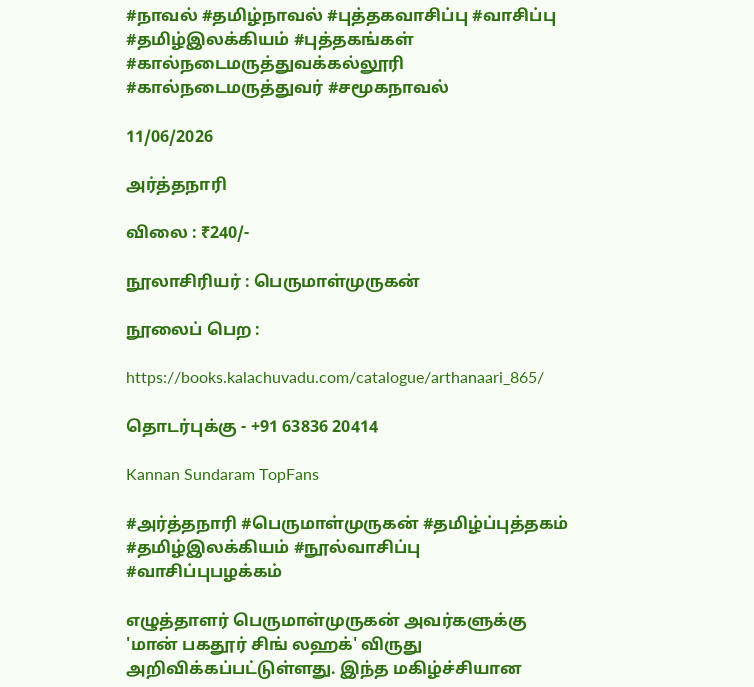#நாவல் #தமிழ்நாவல் #புத்தகவாசிப்பு #வாசிப்பு #தமிழ்இலக்கியம் #புத்தகங்கள் #கால்நடைமருத்துவக்கல்லூரி #கால்நடைமருத்துவர் #சமூகநாவல்

11/06/2026

அர்த்தநாரி

விலை : ₹240/-

நூலாசிரியர் : பெருமாள்முருகன்

நூலைப் பெற :

https://books.kalachuvadu.com/catalogue/arthanaari_865/

தொடர்புக்கு - +91 63836 20414

Kannan Sundaram TopFans

#அர்த்தநாரி #பெருமாள்முருகன் #தமிழ்ப்புத்தகம் #தமிழ்இலக்கியம் #நூல்வாசிப்பு #வாசிப்புபழக்கம்

எழுத்தாளர் பெருமாள்முருகன் அவர்களுக்கு 'மான் பகதூர் சிங் லஹக்' விருது அறிவிக்கப்பட்டுள்ளது. இந்த மகிழ்ச்சியான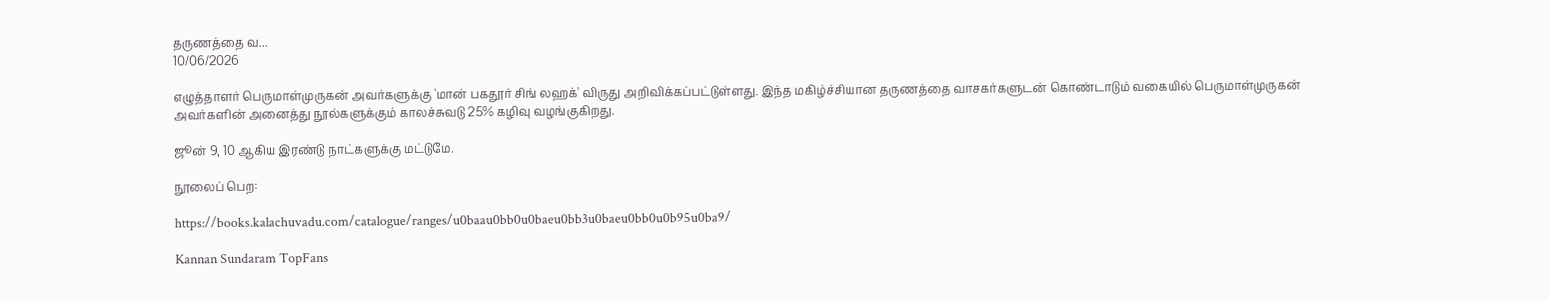தருணத்தை வ...
10/06/2026

எழுத்தாளர் பெருமாள்முருகன் அவர்களுக்கு 'மான் பகதூர் சிங் லஹக்' விருது அறிவிக்கப்பட்டுள்ளது. இந்த மகிழ்ச்சியான தருணத்தை வாசகர்களுடன் கொண்டாடும் வகையில் பெருமாள்முருகன் அவர்களின் அனைத்து நூல்களுக்கும் காலச்சுவடு 25% கழிவு வழங்குகிறது.

ஜூன் 9, 10 ஆகிய இரண்டு நாட்களுக்கு மட்டுமே.

நூலைப் பெற:

https://books.kalachuvadu.com/catalogue/ranges/u0baau0bb0u0baeu0bb3u0baeu0bb0u0b95u0ba9/

Kannan Sundaram TopFans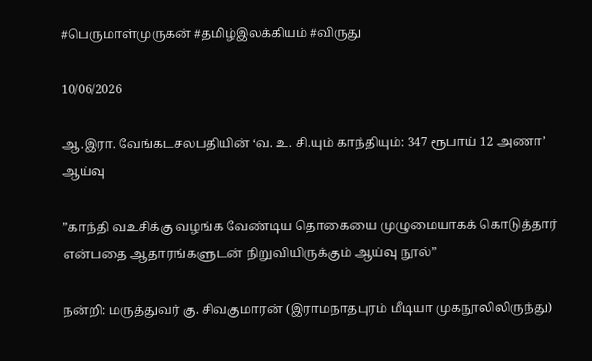#பெருமாள்முருகன் #தமிழ்இலக்கியம் #விருது

10/06/2026

ஆ.இரா. வேங்கடசலபதியின் ‘வ. உ. சி.யும் காந்தியும்: 347 ரூபாய் 12 அணா’ ஆய்வு

”காந்தி வஉசிக்கு வழங்க வேண்டிய தொகையை முழுமையாகக் கொடுத்தார் என்பதை ஆதாரங்களுடன் நிறுவியிருக்கும் ஆய்வு நூல்”

நன்றி: மருத்துவர் கு. சிவகுமாரன் (இராமநாதபுரம் மீடியா முகநூலிலிருந்து)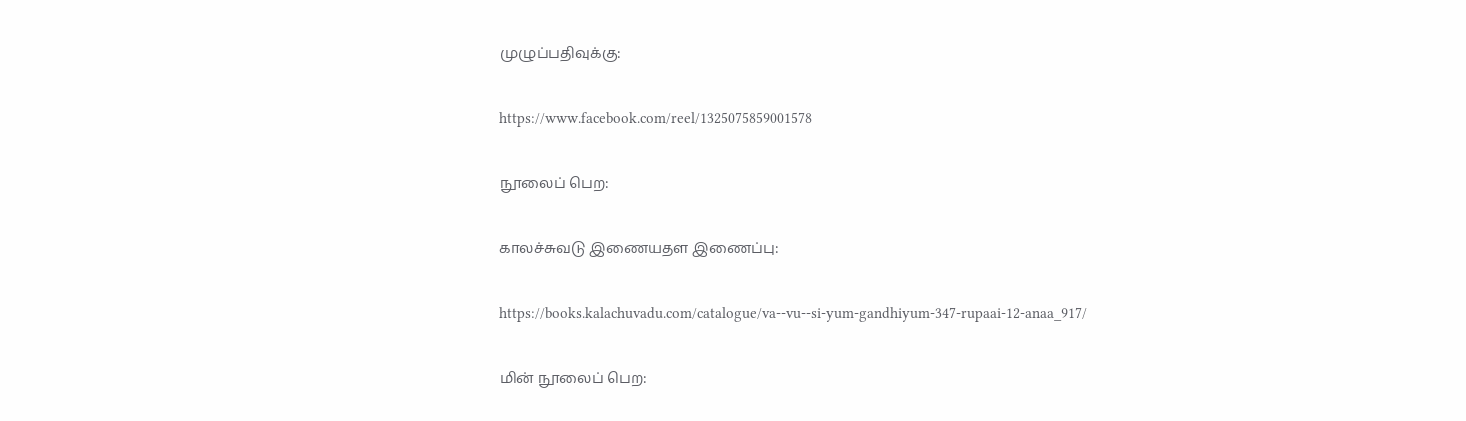முழுப்பதிவுக்கு:

https://www.facebook.com/reel/1325075859001578

நூலைப் பெற:

காலச்சுவடு இணையதள இணைப்பு:

https://books.kalachuvadu.com/catalogue/va--vu--si-yum-gandhiyum-347-rupaai-12-anaa_917/

மின் நூலைப் பெற: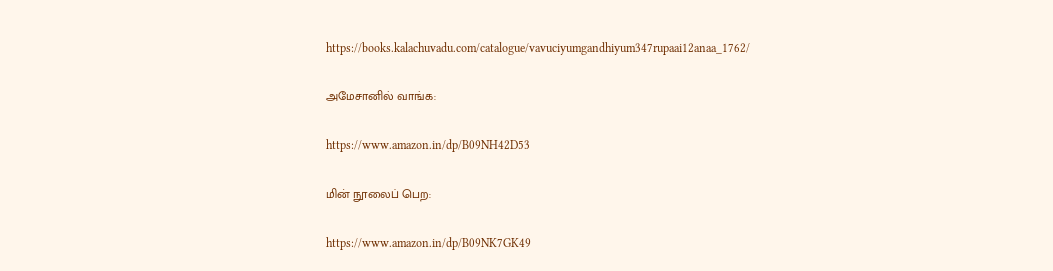https://books.kalachuvadu.com/catalogue/vavuciyumgandhiyum347rupaai12anaa_1762/

அமேசானில் வாங்க:

https://www.amazon.in/dp/B09NH42D53

மின் நூலைப் பெற:

https://www.amazon.in/dp/B09NK7GK49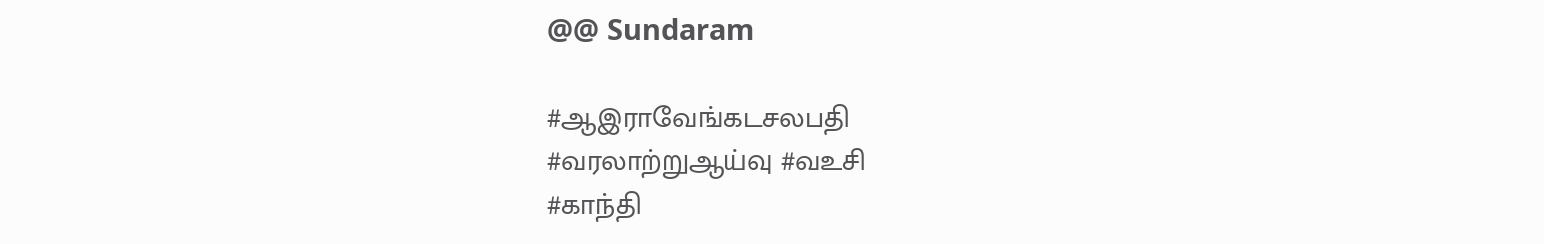@@ Sundaram

#ஆஇராவேங்கடசலபதி
#வரலாற்றுஆய்வு #வஉசி
#காந்தி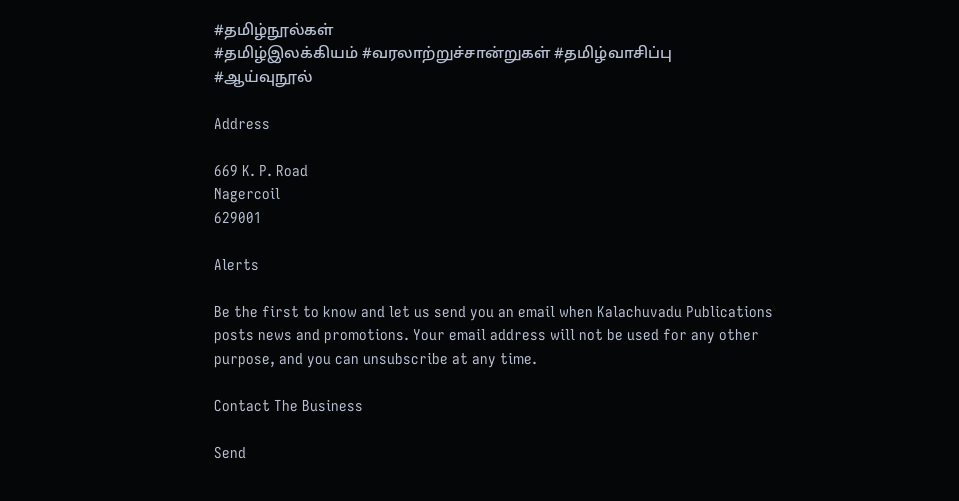#தமிழ்நூல்கள்
#தமிழ்இலக்கியம் #வரலாற்றுச்சான்றுகள் #தமிழ்வாசிப்பு
#ஆய்வுநூல்

Address

669 K. P. Road
Nagercoil
629001

Alerts

Be the first to know and let us send you an email when Kalachuvadu Publications posts news and promotions. Your email address will not be used for any other purpose, and you can unsubscribe at any time.

Contact The Business

Send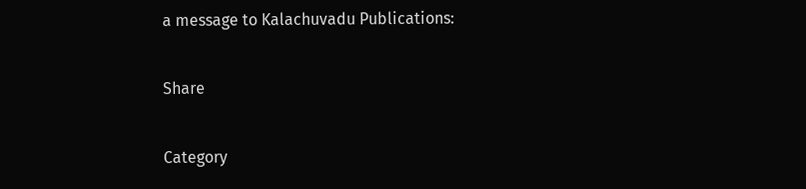a message to Kalachuvadu Publications:

Share

Category